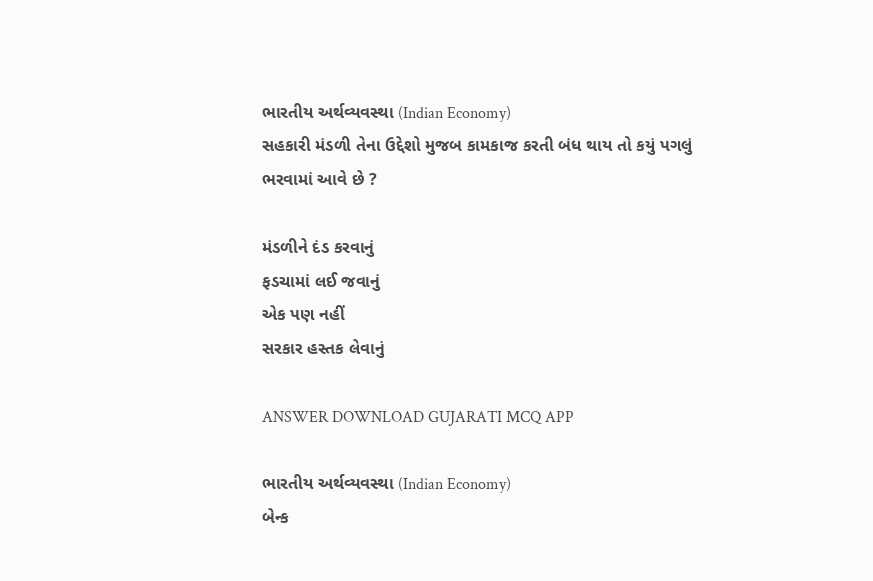ભારતીય અર્થવ્યવસ્થા (Indian Economy)
સહકારી મંડળી તેના ઉદ્દેશો મુજબ કામકાજ કરતી બંધ થાય તો કયું પગલું ભરવામાં આવે છે ?

મંડળીને દંડ કરવાનું
ફડચામાં લઈ જવાનું
એક પણ નહીં
સરકાર હસ્તક લેવાનું

ANSWER DOWNLOAD GUJARATI MCQ APP

ભારતીય અર્થવ્યવસ્થા (Indian Economy)
બેન્ક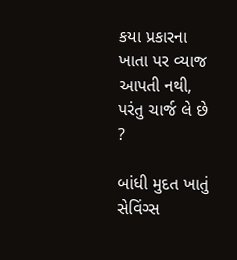કયા પ્રકારના ખાતા પર વ્યાજ આપતી નથી, પરંતુ ચાર્જ લે છે ?

બાંધી મુદત ખાતું
સેવિંગ્સ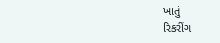ખાતું
રિકરીંગ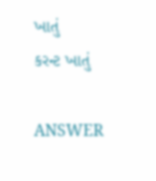ખાતું
કરન્ટ ખાતું

ANSWER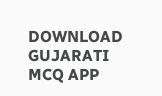DOWNLOAD GUJARATI MCQ APP